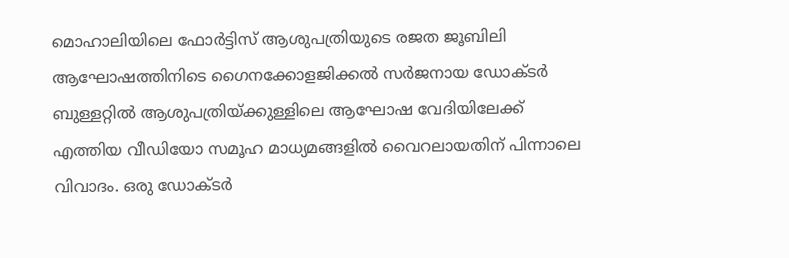മൊഹാലിയിലെ ഫോർട്ടിസ് ആശുപത്രിയുടെ രജത ജൂബിലി ആഘോഷത്തിനിടെ ഗൈനക്കോളജിക്കൽ സർജനായ ഡോക്ടർ ബുള്ളറ്റിൽ ആശുപത്രിയ്ക്കുള്ളിലെ ആഘോഷ വേദിയിലേക്ക് എത്തിയ വീഡിയോ സമൂഹ മാധ്യമങ്ങളിൽ വൈറലായതിന് പിന്നാലെ വിവാദം. ഒരു ഡോക്ടർ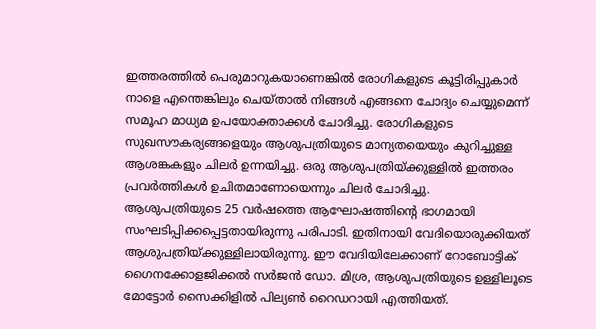ഇത്തരത്തിൽ പെരുമാറുകയാണെങ്കിൽ രോഗികളുടെ കൂട്ടിരിപ്പുകാർ നാളെ എന്തെങ്കിലും ചെയ്താൽ നിങ്ങൾ എങ്ങനെ ചോദ്യം ചെയ്യുമെന്ന് സമൂഹ മാധ്യമ ഉപയോക്താക്കൾ ചോദിച്ചു. രോഗികളുടെ സുഖസൗകര്യങ്ങളെയും ആശുപത്രിയുടെ മാന്യതയെയും കുറിച്ചുള്ള ആശങ്കകളും ചിലർ ഉന്നയിച്ചു. ഒരു ആശുപത്രിയ്ക്കുള്ളിൽ ഇത്തരം പ്രവർത്തികൾ ഉചിതമാണോയെന്നും ചിലർ ചോദിച്ചു.
ആശുപത്രിയുടെ 25 വർഷത്തെ ആഘോഷത്തിന്റെ ഭാഗമായി സംഘടിപ്പിക്കപ്പെട്ടതായിരുന്നു പരിപാടി. ഇതിനായി വേദിയൊരുക്കിയത് ആശുപത്രിയ്ക്കുള്ളിലായിരുന്നു. ഈ വേദിയിലേക്കാണ് റോബോട്ടിക് ഗൈനക്കോളജിക്കൽ സർജൻ ഡോ. മിശ്ര, ആശുപത്രിയുടെ ഉള്ളിലൂടെ മോട്ടോർ സൈക്കിളിൽ പില്യൺ റൈഡറായി എത്തിയത്.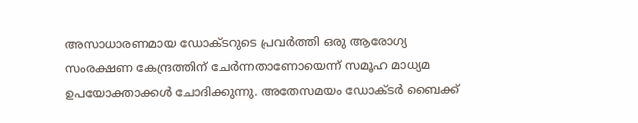അസാധാരണമായ ഡോക്ടറുടെ പ്രവർത്തി ഒരു ആരോഗ്യ സംരക്ഷണ കേന്ദ്രത്തിന് ചേർന്നതാണോയെന്ന് സമൂഹ മാധ്യമ ഉപയോക്താക്കൾ ചോദിക്കുന്നു. അതേസമയം ഡോക്ടർ ബൈക്ക്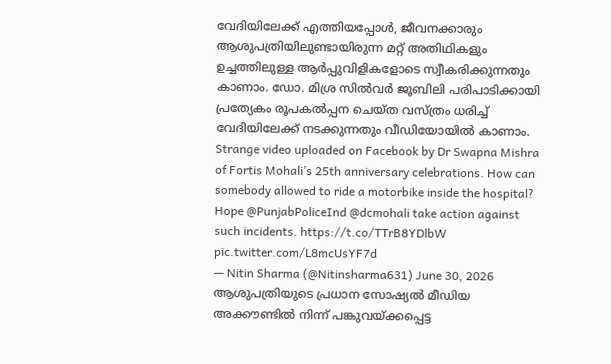വേദിയിലേക്ക് എത്തിയപ്പോൾ, ജീവനക്കാരും ആശുപത്രിയിലുണ്ടായിരുന്ന മറ്റ് അതിഥികളും ഉച്ചത്തിലുള്ള ആർപ്പുവിളികളോടെ സ്വീകരിക്കുന്നതും കാണാം. ഡോ. മിശ്ര സിൽവർ ജൂബിലി പരിപാടിക്കായി പ്രത്യേകം രൂപകൽപ്പന ചെയ്ത വസ്ത്രം ധരിച്ച് വേദിയിലേക്ക് നടക്കുന്നതും വീഡിയോയിൽ കാണാം.
Strange video uploaded on Facebook by Dr Swapna Mishra of Fortis Mohali’s 25th anniversary celebrations. How can somebody allowed to ride a motorbike inside the hospital? Hope @PunjabPoliceInd @dcmohali take action against such incidents. https://t.co/TTrB8YDlbW pic.twitter.com/L8mcUsYF7d
— Nitin Sharma (@Nitinsharma631) June 30, 2026
ആശുപത്രിയുടെ പ്രധാന സോഷ്യൽ മീഡിയ അക്കൗണ്ടിൽ നിന്ന് പങ്കുവയ്ക്കപ്പെട്ട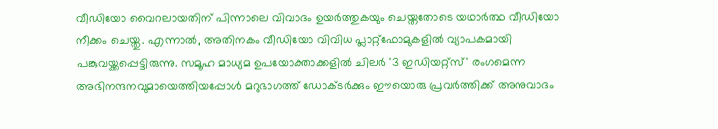വീഡിയോ വൈറലായതിന് പിന്നാലെ വിവാദം ഉയർത്തുകയും ചെയ്തതോടെ യഥാർത്ഥ വീഡിയോ നീക്കം ചെയ്തു. എന്നാൽ, അതിനകം വീഡിയോ വിവിധ പ്ലാറ്റ്ഫോമുകളിൽ വ്യാപകമായി പങ്കുവയ്ക്കപ്പെട്ടിരുന്നു. സമൂഹ മാധ്യമ ഉപയോക്താക്കളിൽ ചിലർ '3 ഇഡിയറ്റ്സ്' രംഗമെന്ന അഭിനന്ദനവുമായെത്തിയപ്പോൾ മറുഭാഗത്ത് ഡോക്ടർക്കും ഈയൊരു പ്രവർത്തിക്ക് അനുവാദം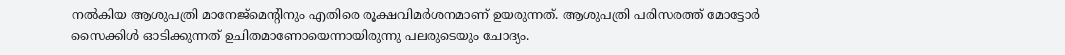നൽകിയ ആശുപത്രി മാനേജ്മെന്റിനും എതിരെ രൂക്ഷവിമർശനമാണ് ഉയരുന്നത്. ആശുപത്രി പരിസരത്ത് മോട്ടോർ സൈക്കിൾ ഓടിക്കുന്നത് ഉചിതമാണോയെന്നായിരുന്നു പലരുടെയും ചോദ്യം.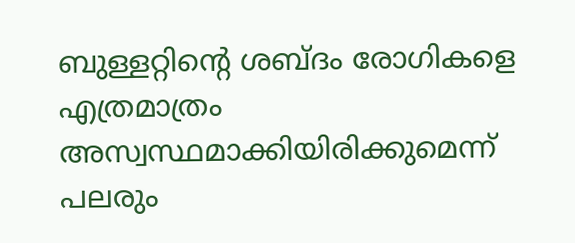ബുള്ളറ്റിന്റെ ശബ്ദം രോഗികളെ എത്രമാത്രം അസ്വസ്ഥമാക്കിയിരിക്കുമെന്ന് പലരും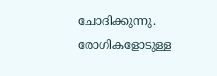ചോദിക്കുന്നു. രോഗികളോടുള്ള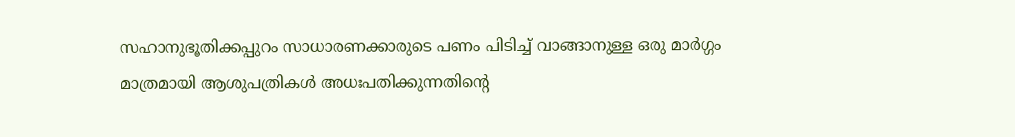സഹാനുഭൂതിക്കപ്പുറം സാധാരണക്കാരുടെ പണം പിടിച്ച് വാങ്ങാനുള്ള ഒരു മാർഗ്ഗം മാത്രമായി ആശുപത്രികൾ അധഃപതിക്കുന്നതിന്റെ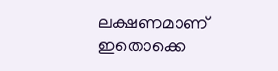ലക്ഷണമാണ് ഇതൊക്കെ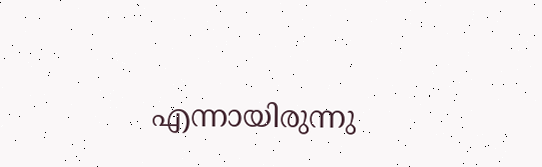എന്നായിരുന്നു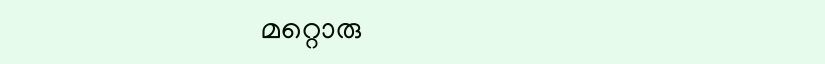മറ്റൊരു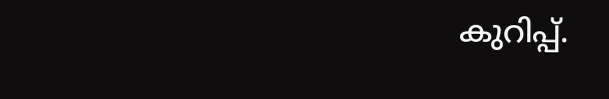കുറിപ്പ്.